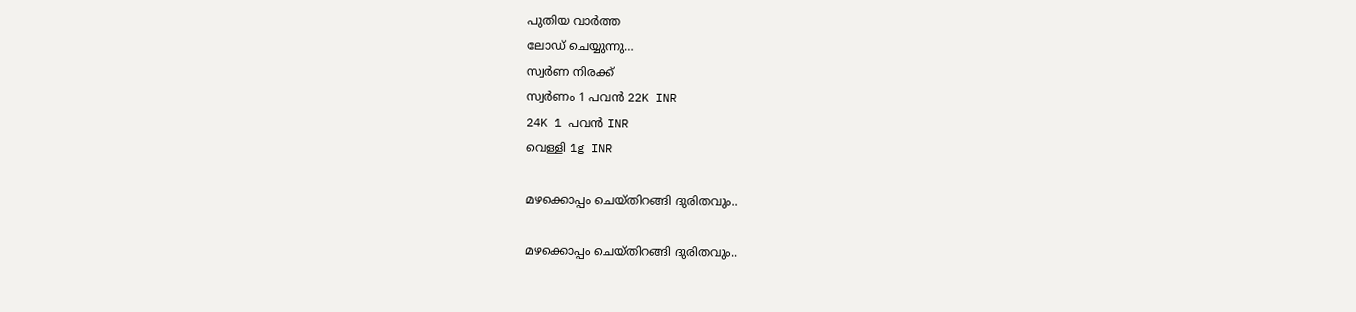പുതിയ വാർത്ത
ലോഡ് ചെയ്യുന്നു…
സ്വർണ നിരക്ക്
സ്വർണം 1 പവൻ 22K INR
24K 1 പവൻ INR
വെള്ളി 1g INR

മഴക്കൊപ്പം ചെയ്തിറങ്ങി ദുരിതവും..

മഴക്കൊപ്പം ചെയ്തിറങ്ങി ദുരിതവും..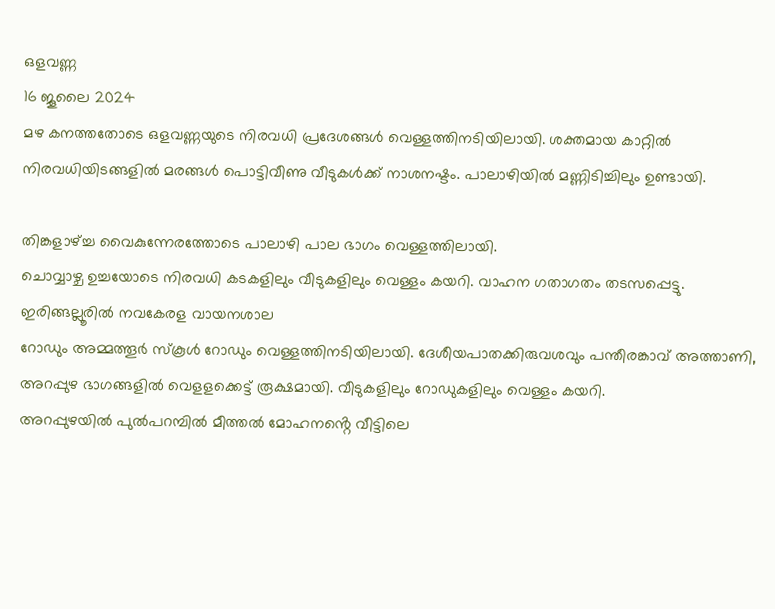ഒളവണ്ണ
16 ജൂലൈ 2024
മഴ കനത്തതോടെ ഒളവണ്ണയുടെ നിരവധി പ്രദേശങ്ങൾ വെള്ളത്തിനടിയിലായി. ശക്തമായ കാറ്റിൽ നിരവധിയിടങ്ങളിൽ മരങ്ങൾ പൊട്ടിവീണു വീടുകൾക്ക് നാശനഷ്ടം. പാലാഴിയിൽ മണ്ണിടിച്ചിലും ഉണ്ടായി.

തിങ്കളാഴ്ച്ച വൈകുന്നേരത്തോടെ പാലാഴി പാല ഭാഗം വെള്ളത്തിലായി.
ചൊവ്വാഴ്ച ഉച്ചയോടെ നിരവധി കടകളിലും വീടുകളിലും വെള്ളം കയറി. വാഹന ഗതാഗതം തടസപ്പെട്ടു.
ഇരിങ്ങല്ലൂരിൽ നവകേരള വായനശാല
റോഡും അമ്മത്തൂർ സ്കൂൾ റോഡും വെള്ളത്തിനടിയിലായി. ദേശീയപാതക്കിരുവശവും പന്തീരങ്കാവ് അത്താണി, അറപ്പുഴ ഭാഗങ്ങളിൽ വെളളക്കെട്ട് രൂക്ഷമായി. വീടുകളിലും റോഡുകളിലും വെള്ളം കയറി.
അറപ്പുഴയിൽ പുൽപറമ്പിൽ മീത്തൽ മോഹനൻ്റെ വീട്ടിലെ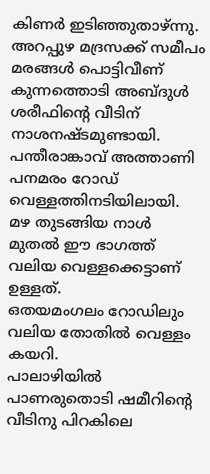കിണർ ഇടിഞ്ഞുതാഴ്ന്നു.
അറപ്പുഴ മദ്രസക്ക് സമീപം മരങ്ങൾ പൊട്ടിവീണ് കുന്നത്തൊടി അബ്ദുൾ ശരീഫിൻ്റെ വീടിന് നാശനഷ്ടമുണ്ടായി.
പന്തീരാങ്കാവ് അത്താണി പനമരം റോഡ് വെള്ളത്തിനടിയിലായി. മഴ തുടങ്ങിയ നാൾ മുതൽ ഈ ഭാഗത്ത് വലിയ വെള്ളക്കെട്ടാണ് ഉള്ളത്.
ഒതയമംഗലം റോഡിലും വലിയ തോതിൽ വെള്ളം കയറി.
പാലാഴിയിൽ പാണരുതൊടി ഷമീറിൻ്റെ വീടിനു പിറകിലെ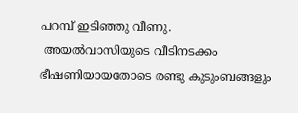പറമ്പ് ഇടിഞ്ഞു വീണു.
 അയൽവാസിയുടെ വീടിനടക്കം ഭീഷണിയായതോടെ രണ്ടു കുടുംബങ്ങളും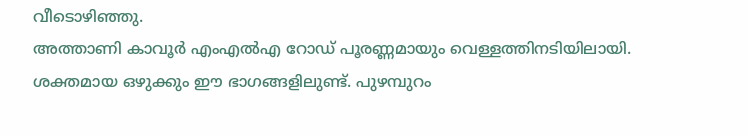വീടൊഴിഞ്ഞു.
അത്താണി കാവൂർ എംഎൽഎ റോഡ് പൂരണ്ണമായും വെള്ളത്തിനടിയിലായി. ശക്തമായ ഒഴുക്കും ഈ ഭാഗങ്ങളിലുണ്ട്. പുഴമ്പുറം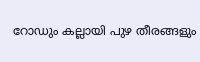റോഡും കല്ലായി പുഴ തീരങ്ങളും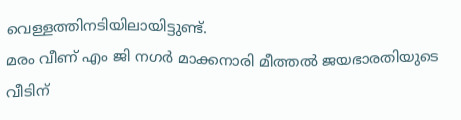വെള്ളത്തിനടിയിലായിട്ടുണ്ട്.
മരം വീണ് എം ജി നഗർ മാക്കനാരി മീത്തൽ ജയഭാരതിയുടെ വീടിന്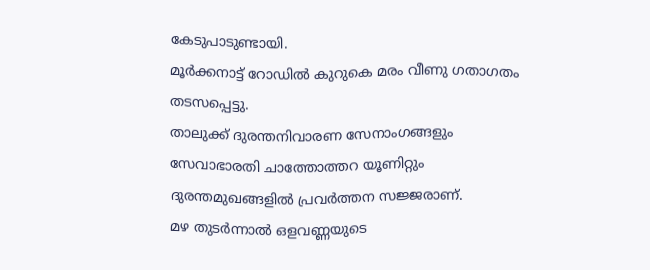കേടുപാടുണ്ടായി.
മൂർക്കനാട്ട് റോഡിൽ കുറുകെ മരം വീണു ഗതാഗതം തടസപ്പെട്ടു.
താലുക്ക് ദുരന്തനിവാരണ സേനാംഗങ്ങളും സേവാഭാരതി ചാത്തോത്തറ യൂണിറ്റും ദുരന്തമുഖങ്ങളിൽ പ്രവർത്തന സജ്ജരാണ്.
മഴ തുടർന്നാൽ ഒളവണ്ണയുടെ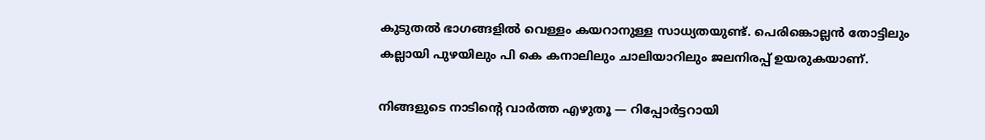കുടുതൽ ഭാഗങ്ങളിൽ വെള്ളം കയറാനുള്ള സാധ്യതയുണ്ട്. പെരിങ്കൊല്ലൻ തോട്ടിലും കല്ലായി പുഴയിലും പി കെ കനാലിലും ചാലിയാറിലും ജലനിരപ്പ് ഉയരുകയാണ്.

നിങ്ങളുടെ നാടിന്റെ വാർത്ത എഴുതൂ — റിപ്പോർട്ടറായി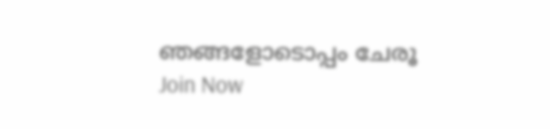ഞങ്ങളോടൊപ്പം ചേരൂ
Join Now